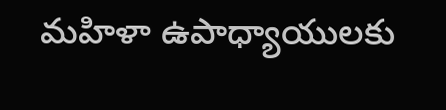మహిళా ఉపాధ్యాయులకు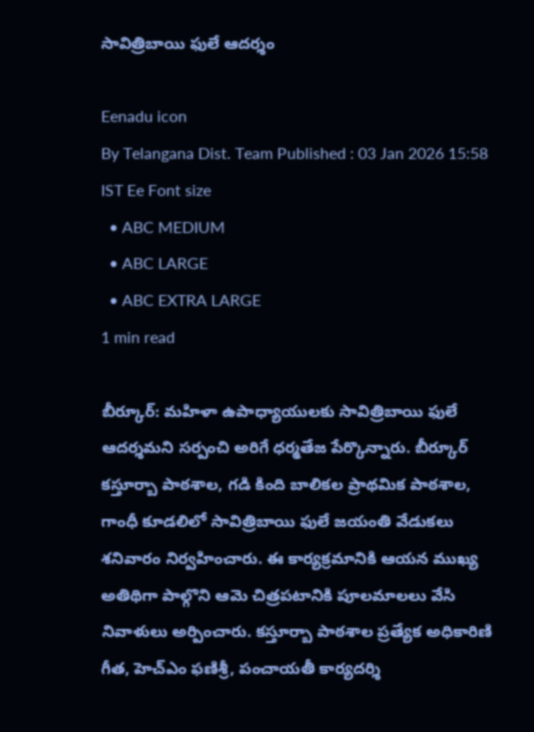సావిత్రిబాయి ఫులే ఆదర్శం

Eenadu icon
By Telangana Dist. Team Published : 03 Jan 2026 15:58 IST Ee Font size
  • ABC MEDIUM
  • ABC LARGE
  • ABC EXTRA LARGE
1 min read

బీర్కూర్: మహిళా ఉపాధ్యాయులకు సావిత్రిబాయి ఫులే ఆదర్శమని సర్పంచి అరిగే ధర్మతేజ పేర్కొన్నారు. బీర్కూర్ కస్తూర్బా పాఠశాల, గడి కింది బాలికల ప్రాథమిక పాఠశాల, గాంధీ కూడలిలో సావిత్రిబాయి ఫులే జయంతి వేడుకలు శనివారం నిర్వహించారు. ఈ కార్యక్రమానికి ఆయన ముఖ్య అతిథిగా పాల్గొని ఆమె చిత్రపటానికి పూలమాలలు వేసి నివాళులు అర్పించారు. కస్తూర్బా పాఠశాల ప్రత్యేక అధికారిణి గీత, హెచ్ఎం ఫణిశ్రీ, పంచాయతీ కార్యదర్శి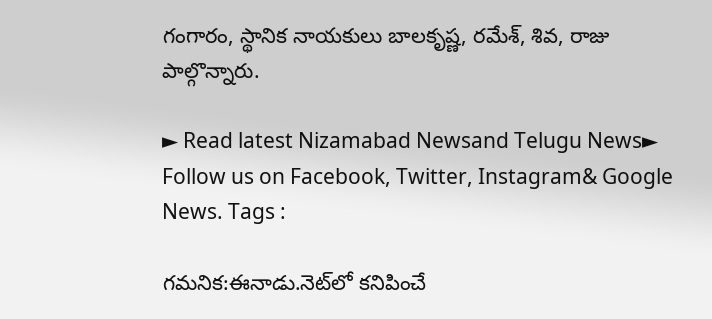గంగారం, స్థానిక నాయకులు బాలకృష్ణ, రమేశ్, శివ, రాజు పాల్గొన్నారు.

► Read latest Nizamabad Newsand Telugu News► Follow us on Facebook, Twitter, Instagram& Google News. Tags :

గమనిక:ఈనాడు.నెట్‌లో కనిపించే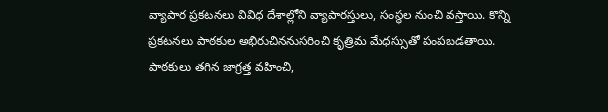వ్యాపార ప్రకటనలు వివిధ దేశాల్లోని వ్యాపారస్తులు, సంస్థల నుంచి వస్తాయి. కొన్ని ప్రకటనలు పాఠకుల అభిరుచిననుసరించి కృత్రిమ మేధస్సుతో పంపబడతాయి. పాఠకులు తగిన జాగ్రత్త వహించి,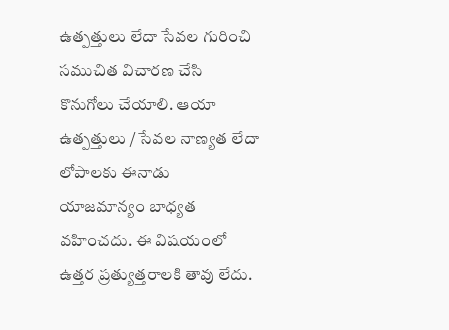ఉత్పత్తులు లేదా సేవల గురించి సముచిత విచారణ చేసి కొనుగోలు చేయాలి. ఆయా ఉత్పత్తులు / సేవల నాణ్యత లేదా లోపాలకు ఈనాడు యాజమాన్యం బాధ్యత వహించదు. ఈ విషయంలో ఉత్తర ప్రత్యుత్తరాలకి తావు లేదు.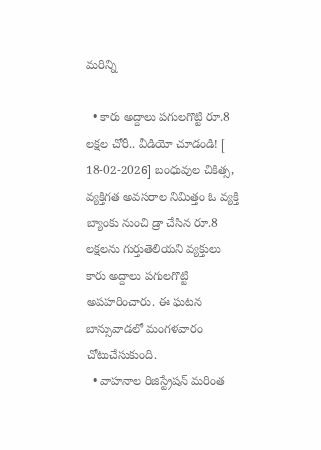మరిన్ని

  • కారు అద్దాలు పగులగొట్టి రూ.8 లక్షల చోరీ.. వీడియో చూడండి! [ 18-02-2026] బంధువుల చికిత్స, వ్యక్తిగత అవసరాల నిమిత్తం ఓ వ్యక్తి బ్యాంకు నుంచి డ్రా చేసిన రూ.8 లక్షలను గుర్తుతెలియని వ్యక్తులు కారు అద్దాలు పగులగొట్టి అపహరించారు. ఈ ఘటన బాన్సువాడలో మంగళవారం చోటుచేసుకుంది.
  • వాహనాల రిజిస్ట్రేషన్‌ మరింత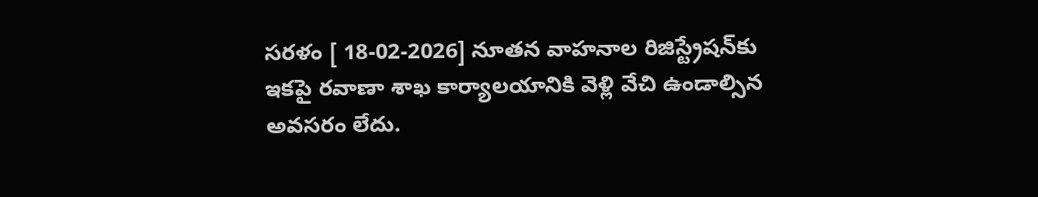సరళం [ 18-02-2026] నూతన వాహనాల రిజిస్ట్రేషన్‌కు ఇకపై రవాణా శాఖ కార్యాలయానికి వెళ్లి వేచి ఉండాల్సిన అవసరం లేదు.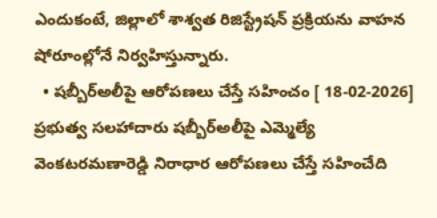ఎందుకంటే, జిల్లాలో శాశ్వత రిజిస్ట్రేషన్‌ ప్రక్రియను వాహన షోరూంల్లోనే నిర్వహిస్తున్నారు.
  • షబ్బీర్‌అలీపై ఆరోపణలు చేస్తే సహించం [ 18-02-2026] ప్రభుత్వ సలహాదారు షబ్బీర్‌అలీపై ఎమ్మెల్యే వెంకటరమణారెడ్డి నిరాధార ఆరోపణలు చేస్తే సహించేది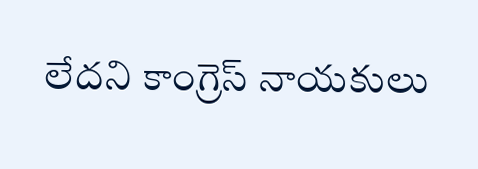లేదని కాంగ్రెస్‌ నాయకులు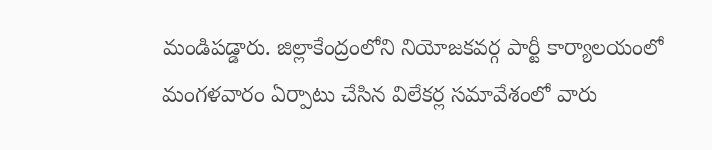మండిపడ్డారు. జిల్లాకేంద్రంలోని నియోజకవర్గ పార్టీ కార్యాలయంలో మంగళవారం ఏర్పాటు చేసిన విలేకర్ల సమావేశంలో వారు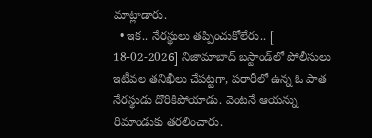మాట్లాడారు.
  • ఇక.. నేరస్థులు తప్పించుకోలేరు.. [ 18-02-2026] నిజామాబాద్‌ బస్టాండ్‌లో పోలీసులు ఇటీవల తనిఖీలు చేపట్టగా, పరారీలో ఉన్న ఓ పాత నేరస్థుడు దొరికిపోయాడు. వెంటనే ఆయన్ను రిమాండుకు తరలించారు.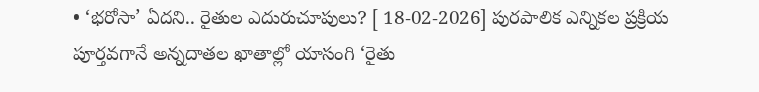• ‘భరోసా’ ఏదని.. రైతుల ఎదురుచూపులు? [ 18-02-2026] పురపాలిక ఎన్నికల ప్రక్రియ పూర్తవగానే అన్నదాతల ఖాతాల్లో యాసంగి ‘రైతు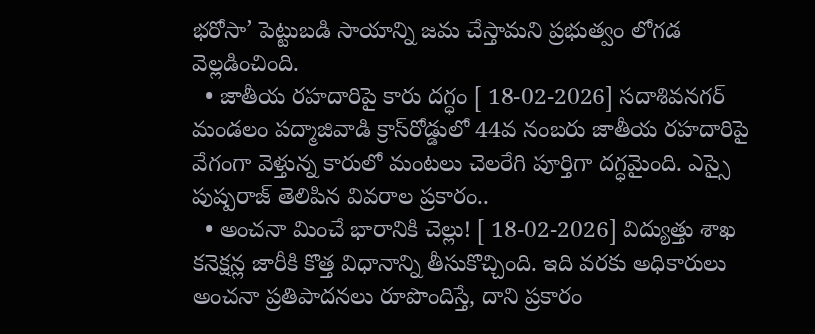భరోసా’ పెట్టుబడి సాయాన్ని జమ చేస్తామని ప్రభుత్వం లోగడ వెల్లడించింది.
  • జాతీయ రహదారిపై కారు దగ్ధం [ 18-02-2026] సదాశివనగర్‌ మండలం పద్మాజివాడి క్రాస్‌రోడ్డులో 44వ నంబరు జాతీయ రహదారిపై వేగంగా వెళ్తున్న కారులో మంటలు చెలరేగి పూర్తిగా దగ్ధమైంది. ఎస్సై పుష్పరాజ్‌ తెలిపిన వివరాల ప్రకారం..
  • అంచనా మించే భారానికి చెల్లు! [ 18-02-2026] విద్యుత్తు శాఖ కనెక్షన్ల జారీకి కొత్త విధానాన్ని తీసుకొచ్చింది. ఇది వరకు అధికారులు అంచనా ప్రతిపాదనలు రూపొందిస్తే, దాని ప్రకారం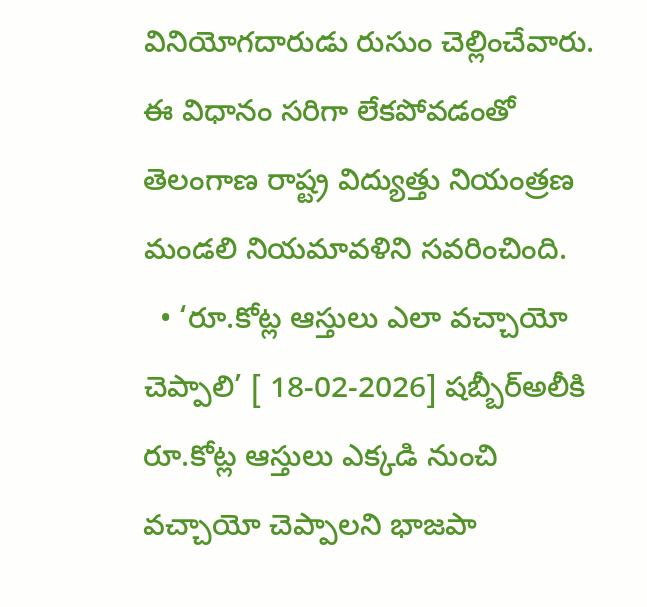వినియోగదారుడు రుసుం చెల్లించేవారు. ఈ విధానం సరిగా లేకపోవడంతో తెలంగాణ రాష్ట్ర విద్యుత్తు నియంత్రణ మండలి నియమావళిని సవరించింది.
  • ‘రూ.కోట్ల ఆస్తులు ఎలా వచ్చాయో చెప్పాలి’ [ 18-02-2026] షబ్బీర్‌అలీకి రూ.కోట్ల ఆస్తులు ఎక్కడి నుంచి వచ్చాయో చెప్పాలని భాజపా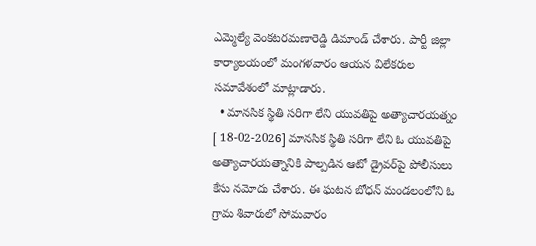ఎమ్మెల్యే వెంకటరమణారెడ్డి డిమాండ్‌ చేశారు. పార్టీ జిల్లా కార్యాలయంలో మంగళవారం ఆయన విలేకరుల సమావేశంలో మాట్లాడారు.
  • మానసిక స్థితి సరిగా లేని యువతిపై అత్యాచారయత్నం [ 18-02-2026] మానసిక స్థితి సరిగా లేని ఓ యువతిపై అత్యాచారయత్నానికి పాల్పడిన ఆటో డ్రైవర్‌పై పోలీసులు కేసు నమోదు చేశారు. ఈ ఘటన బోధన్‌ మండలంలోని ఓ గ్రామ శివారులో సోమవారం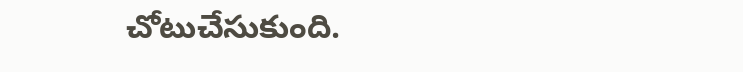చోటుచేసుకుంది.